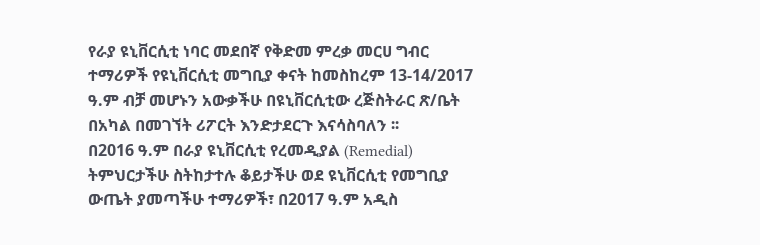የራያ ዩኒቨርሲቲ ነባር መደበኛ የቅድመ ምረቃ መርሀ ግብር ተማሪዎች የዩኒቨርሲቲ መግቢያ ቀናት ከመስከረም 13-14/2017 ዓ.ም ብቻ መሆኑን አውቃችሁ በዩኒቨርሲቲው ረጅስትራር ጽ/ቤት በአካል በመገኘት ሪፖርት እንድታደርጉ እናሳስባለን ፡፡
በ2016 ዓ.ም በራያ ዩኒቨርሲቲ የረመዲያል (Remedial) ትምህርታችሁ ስትከታተሉ ቆይታችሁ ወደ ዩኒቨርሲቲ የመግቢያ ውጤት ያመጣችሁ ተማሪዎች፣ በ2017 ዓ.ም አዲስ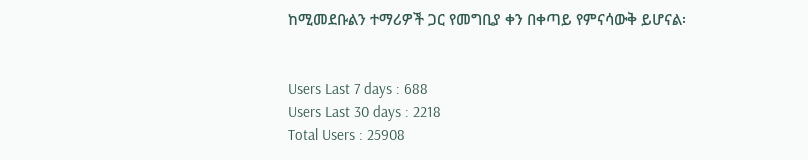ከሚመደቡልን ተማሪዎች ጋር የመግቢያ ቀን በቀጣይ የምናሳውቅ ይሆናል፡


Users Last 7 days : 688
Users Last 30 days : 2218
Total Users : 25908